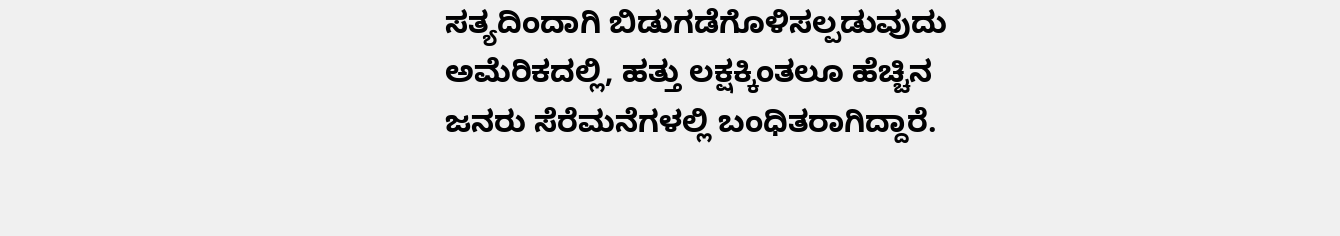ಸತ್ಯದಿಂದಾಗಿ ಬಿಡುಗಡೆಗೊಳಿಸಲ್ಪಡುವುದು
ಅಮೆರಿಕದಲ್ಲಿ, ಹತ್ತು ಲಕ್ಷಕ್ಕಿಂತಲೂ ಹೆಚ್ಚಿನ ಜನರು ಸೆರೆಮನೆಗಳಲ್ಲಿ ಬಂಧಿತರಾಗಿದ್ದಾರೆ.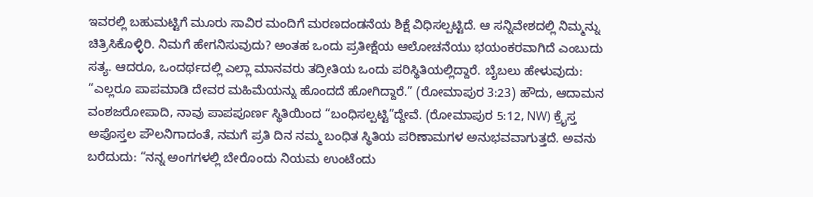ಇವರಲ್ಲಿ ಬಹುಮಟ್ಟಿಗೆ ಮೂರು ಸಾವಿರ ಮಂದಿಗೆ ಮರಣದಂಡನೆಯ ಶಿಕ್ಷೆ ವಿಧಿಸಲ್ಪಟ್ಟಿದೆ. ಆ ಸನ್ನಿವೇಶದಲ್ಲಿ ನಿಮ್ಮನ್ನು ಚಿತ್ರಿಸಿಕೊಳ್ಳಿರಿ. ನಿಮಗೆ ಹೇಗನಿಸುವುದು? ಅಂತಹ ಒಂದು ಪ್ರತೀಕ್ಷೆಯ ಆಲೋಚನೆಯು ಭಯಂಕರವಾಗಿದೆ ಎಂಬುದು ಸತ್ಯ. ಆದರೂ, ಒಂದರ್ಥದಲ್ಲಿ ಎಲ್ಲಾ ಮಾನವರು ತದ್ರೀತಿಯ ಒಂದು ಪರಿಸ್ಥಿತಿಯಲ್ಲಿದ್ದಾರೆ. ಬೈಬಲು ಹೇಳುವುದು: “ಎಲ್ಲರೂ ಪಾಪಮಾಡಿ ದೇವರ ಮಹಿಮೆಯನ್ನು ಹೊಂದದೆ ಹೋಗಿದ್ದಾರೆ.” (ರೋಮಾಪುರ 3:23) ಹೌದು, ಆದಾಮನ ವಂಶಜರೋಪಾದಿ, ನಾವು ಪಾಪಪೂರ್ಣ ಸ್ಥಿತಿಯಿಂದ “ಬಂಧಿಸಲ್ಪಟ್ಟಿ”ದ್ದೇವೆ. (ರೋಮಾಪುರ 5:12, NW) ಕ್ರೈಸ್ತ ಅಪೊಸ್ತಲ ಪೌಲನಿಗಾದಂತೆ, ನಮಗೆ ಪ್ರತಿ ದಿನ ನಮ್ಮ ಬಂಧಿತ ಸ್ಥಿತಿಯ ಪರಿಣಾಮಗಳ ಅನುಭವವಾಗುತ್ತದೆ. ಅವನು ಬರೆದುದು: “ನನ್ನ ಅಂಗಗಳಲ್ಲಿ ಬೇರೊಂದು ನಿಯಮ ಉಂಟೆಂದು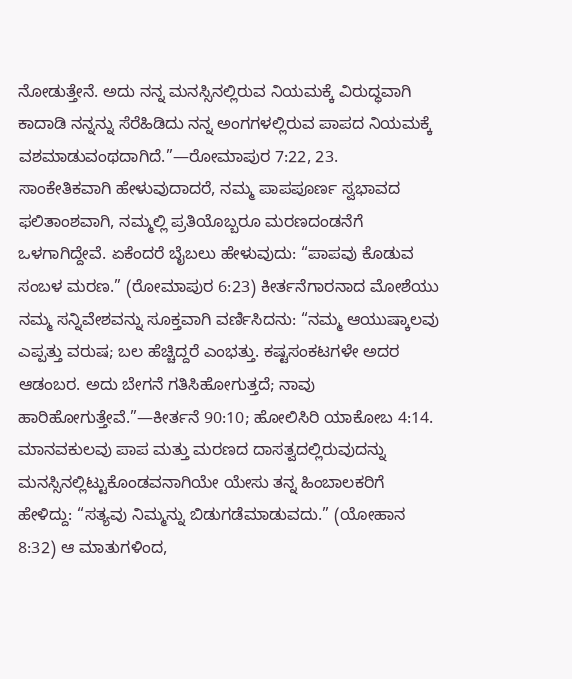ನೋಡುತ್ತೇನೆ. ಅದು ನನ್ನ ಮನಸ್ಸಿನಲ್ಲಿರುವ ನಿಯಮಕ್ಕೆ ವಿರುದ್ಧವಾಗಿ ಕಾದಾಡಿ ನನ್ನನ್ನು ಸೆರೆಹಿಡಿದು ನನ್ನ ಅಂಗಗಳಲ್ಲಿರುವ ಪಾಪದ ನಿಯಮಕ್ಕೆ ವಶಮಾಡುವಂಥದಾಗಿದೆ.”—ರೋಮಾಪುರ 7:22, 23.
ಸಾಂಕೇತಿಕವಾಗಿ ಹೇಳುವುದಾದರೆ, ನಮ್ಮ ಪಾಪಪೂರ್ಣ ಸ್ವಭಾವದ ಫಲಿತಾಂಶವಾಗಿ, ನಮ್ಮಲ್ಲಿ ಪ್ರತಿಯೊಬ್ಬರೂ ಮರಣದಂಡನೆಗೆ ಒಳಗಾಗಿದ್ದೇವೆ. ಏಕೆಂದರೆ ಬೈಬಲು ಹೇಳುವುದು: “ಪಾಪವು ಕೊಡುವ ಸಂಬಳ ಮರಣ.” (ರೋಮಾಪುರ 6:23) ಕೀರ್ತನೆಗಾರನಾದ ಮೋಶೆಯು ನಮ್ಮ ಸನ್ನಿವೇಶವನ್ನು ಸೂಕ್ತವಾಗಿ ವರ್ಣಿಸಿದನು: “ನಮ್ಮ ಆಯುಷ್ಕಾಲವು ಎಪ್ಪತ್ತು ವರುಷ; ಬಲ ಹೆಚ್ಚಿದ್ದರೆ ಎಂಭತ್ತು. ಕಷ್ಟಸಂಕಟಗಳೇ ಅದರ ಆಡಂಬರ. ಅದು ಬೇಗನೆ ಗತಿಸಿಹೋಗುತ್ತದೆ; ನಾವು ಹಾರಿಹೋಗುತ್ತೇವೆ.”—ಕೀರ್ತನೆ 90:10; ಹೋಲಿಸಿರಿ ಯಾಕೋಬ 4:14.
ಮಾನವಕುಲವು ಪಾಪ ಮತ್ತು ಮರಣದ ದಾಸತ್ವದಲ್ಲಿರುವುದನ್ನು ಮನಸ್ಸಿನಲ್ಲಿಟ್ಟುಕೊಂಡವನಾಗಿಯೇ ಯೇಸು ತನ್ನ ಹಿಂಬಾಲಕರಿಗೆ ಹೇಳಿದ್ದು: “ಸತ್ಯವು ನಿಮ್ಮನ್ನು ಬಿಡುಗಡೆಮಾಡುವದು.” (ಯೋಹಾನ 8:32) ಆ ಮಾತುಗಳಿಂದ,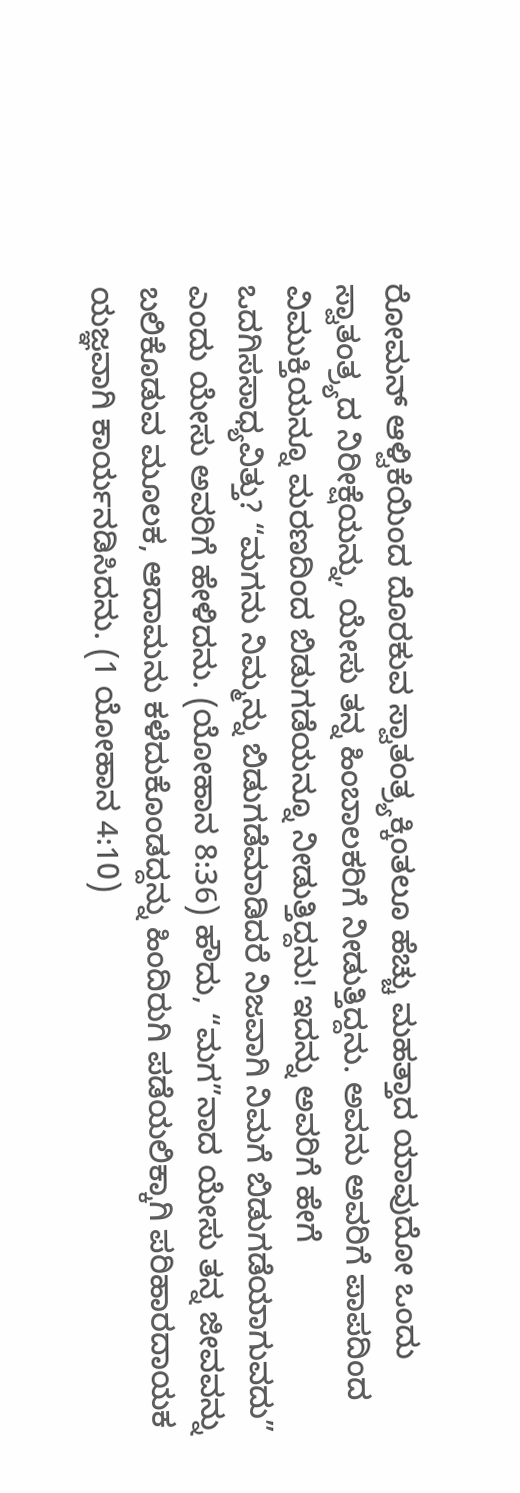ರೋಮನ್ ಆಳ್ವಿಕೆಯಿಂದ ದೊರಕುವ ಸ್ವಾತಂತ್ರ್ಯಕ್ಕಿಂತಲೂ ಹೆಚ್ಚು ಮಹತ್ತಾದ ಯಾವುದೋ ಒಂದು ಸ್ವಾತಂತ್ರ್ಯದ ನಿರೀಕ್ಷೆಯನ್ನು, ಯೇಸು ತನ್ನ ಹಿಂಬಾಲಕರಿಗೆ ನೀಡುತ್ತಿದ್ದನು. ಅವನು ಅವರಿಗೆ ಪಾಪದಿಂದ ವಿಮುಕ್ತಿಯನ್ನೂ ಮರಣದಿಂದ ಬಿಡುಗಡೆಯನ್ನೂ ನೀಡುತ್ತಿದ್ದನು! ಇದನ್ನು ಅವರಿಗೆ ಹೇಗೆ ಒದಗಿಸಸಾಧ್ಯವಿತ್ತು? “ಮಗನು ನಿಮ್ಮನ್ನು ಬಿಡುಗಡೆಮಾಡಿದರೆ ನಿಜವಾಗಿ ನಿಮಗೆ ಬಿಡುಗಡೆಯಾಗುವದು” ಎಂದು ಯೇಸು ಅವರಿಗೆ ಹೇಳಿದನು. (ಯೋಹಾನ 8:36) ಹೌದು, “ಮಗ”ನಾದ ಯೇಸು ತನ್ನ ಜೀವವನ್ನು ಬಲಿಕೊಡುವ ಮೂಲಕ, ಆದಾಮನು ಕಳೆದುಕೊಂಡದ್ದನ್ನು ಹಿಂದಿರುಗಿ ಪಡೆಯಲಿಕ್ಕಾಗಿ ಪರಿಹಾರದಾಯಕ ಯಜ್ಞವಾಗಿ ಕಾರ್ಯನಡಿಸಿದನು. (1 ಯೋಹಾನ 4:10)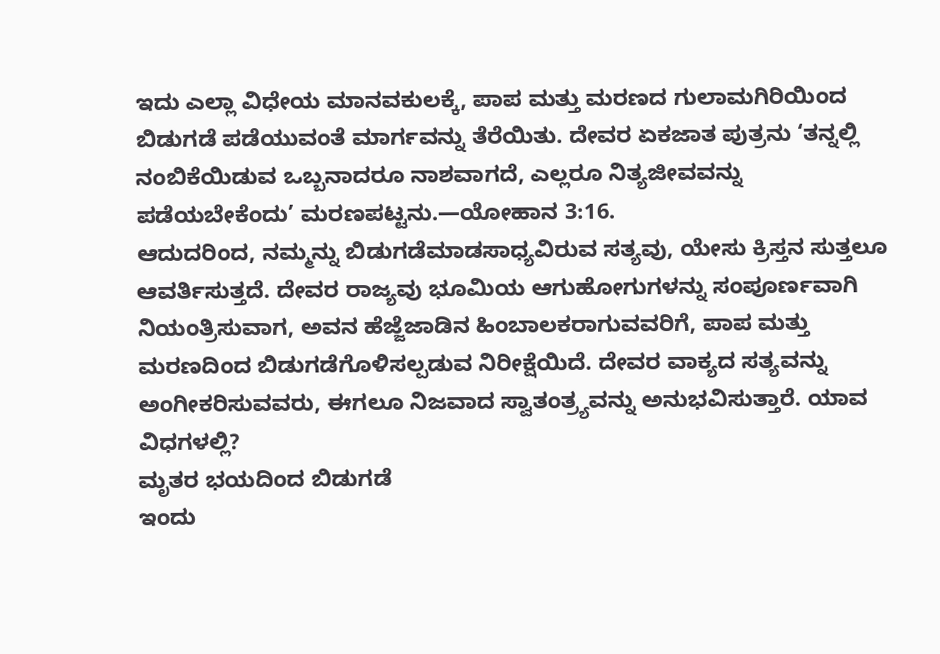ಇದು ಎಲ್ಲಾ ವಿಧೇಯ ಮಾನವಕುಲಕ್ಕೆ, ಪಾಪ ಮತ್ತು ಮರಣದ ಗುಲಾಮಗಿರಿಯಿಂದ ಬಿಡುಗಡೆ ಪಡೆಯುವಂತೆ ಮಾರ್ಗವನ್ನು ತೆರೆಯಿತು. ದೇವರ ಏಕಜಾತ ಪುತ್ರನು ‘ತನ್ನಲ್ಲಿ ನಂಬಿಕೆಯಿಡುವ ಒಬ್ಬನಾದರೂ ನಾಶವಾಗದೆ, ಎಲ್ಲರೂ ನಿತ್ಯಜೀವವನ್ನು ಪಡೆಯಬೇಕೆಂದು’ ಮರಣಪಟ್ಟನು.—ಯೋಹಾನ 3:16.
ಆದುದರಿಂದ, ನಮ್ಮನ್ನು ಬಿಡುಗಡೆಮಾಡಸಾಧ್ಯವಿರುವ ಸತ್ಯವು, ಯೇಸು ಕ್ರಿಸ್ತನ ಸುತ್ತಲೂ ಆವರ್ತಿಸುತ್ತದೆ. ದೇವರ ರಾಜ್ಯವು ಭೂಮಿಯ ಆಗುಹೋಗುಗಳನ್ನು ಸಂಪೂರ್ಣವಾಗಿ ನಿಯಂತ್ರಿಸುವಾಗ, ಅವನ ಹೆಜ್ಜೆಜಾಡಿನ ಹಿಂಬಾಲಕರಾಗುವವರಿಗೆ, ಪಾಪ ಮತ್ತು ಮರಣದಿಂದ ಬಿಡುಗಡೆಗೊಳಿಸಲ್ಪಡುವ ನಿರೀಕ್ಷೆಯಿದೆ. ದೇವರ ವಾಕ್ಯದ ಸತ್ಯವನ್ನು ಅಂಗೀಕರಿಸುವವರು, ಈಗಲೂ ನಿಜವಾದ ಸ್ವಾತಂತ್ರ್ಯವನ್ನು ಅನುಭವಿಸುತ್ತಾರೆ. ಯಾವ ವಿಧಗಳಲ್ಲಿ?
ಮೃತರ ಭಯದಿಂದ ಬಿಡುಗಡೆ
ಇಂದು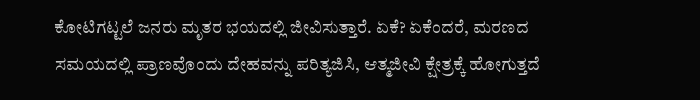ಕೋಟಿಗಟ್ಟಲೆ ಜನರು ಮೃತರ ಭಯದಲ್ಲಿ ಜೀವಿಸುತ್ತಾರೆ. ಏಕೆ? ಏಕೆಂದರೆ, ಮರಣದ ಸಮಯದಲ್ಲಿ ಪ್ರಾಣವೊಂದು ದೇಹವನ್ನು ಪರಿತ್ಯಜಿಸಿ, ಆತ್ಮಜೀವಿ ಕ್ಷೇತ್ರಕ್ಕೆ ಹೋಗುತ್ತದೆ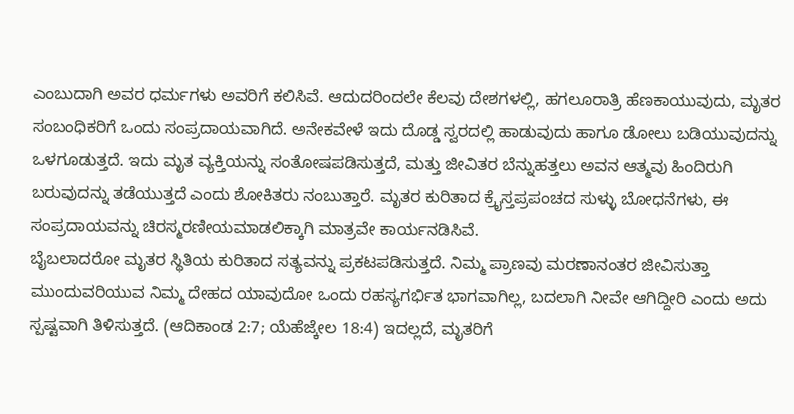ಎಂಬುದಾಗಿ ಅವರ ಧರ್ಮಗಳು ಅವರಿಗೆ ಕಲಿಸಿವೆ. ಆದುದರಿಂದಲೇ ಕೆಲವು ದೇಶಗಳಲ್ಲಿ, ಹಗಲೂರಾತ್ರಿ ಹೆಣಕಾಯುವುದು, ಮೃತರ ಸಂಬಂಧಿಕರಿಗೆ ಒಂದು ಸಂಪ್ರದಾಯವಾಗಿದೆ. ಅನೇಕವೇಳೆ ಇದು ದೊಡ್ಡ ಸ್ವರದಲ್ಲಿ ಹಾಡುವುದು ಹಾಗೂ ಡೋಲು ಬಡಿಯುವುದನ್ನು ಒಳಗೂಡುತ್ತದೆ. ಇದು ಮೃತ ವ್ಯಕ್ತಿಯನ್ನು ಸಂತೋಷಪಡಿಸುತ್ತದೆ, ಮತ್ತು ಜೀವಿತರ ಬೆನ್ನುಹತ್ತಲು ಅವನ ಆತ್ಮವು ಹಿಂದಿರುಗಿ ಬರುವುದನ್ನು ತಡೆಯುತ್ತದೆ ಎಂದು ಶೋಕಿತರು ನಂಬುತ್ತಾರೆ. ಮೃತರ ಕುರಿತಾದ ಕ್ರೈಸ್ತಪ್ರಪಂಚದ ಸುಳ್ಳು ಬೋಧನೆಗಳು, ಈ ಸಂಪ್ರದಾಯವನ್ನು ಚಿರಸ್ಮರಣೀಯಮಾಡಲಿಕ್ಕಾಗಿ ಮಾತ್ರವೇ ಕಾರ್ಯನಡಿಸಿವೆ.
ಬೈಬಲಾದರೋ ಮೃತರ ಸ್ಥಿತಿಯ ಕುರಿತಾದ ಸತ್ಯವನ್ನು ಪ್ರಕಟಪಡಿಸುತ್ತದೆ. ನಿಮ್ಮ ಪ್ರಾಣವು ಮರಣಾನಂತರ ಜೀವಿಸುತ್ತಾ ಮುಂದುವರಿಯುವ ನಿಮ್ಮ ದೇಹದ ಯಾವುದೋ ಒಂದು ರಹಸ್ಯಗರ್ಭಿತ ಭಾಗವಾಗಿಲ್ಲ, ಬದಲಾಗಿ ನೀವೇ ಆಗಿದ್ದೀರಿ ಎಂದು ಅದು ಸ್ಪಷ್ಟವಾಗಿ ತಿಳಿಸುತ್ತದೆ. (ಆದಿಕಾಂಡ 2:7; ಯೆಹೆಜ್ಕೇಲ 18:4) ಇದಲ್ಲದೆ, ಮೃತರಿಗೆ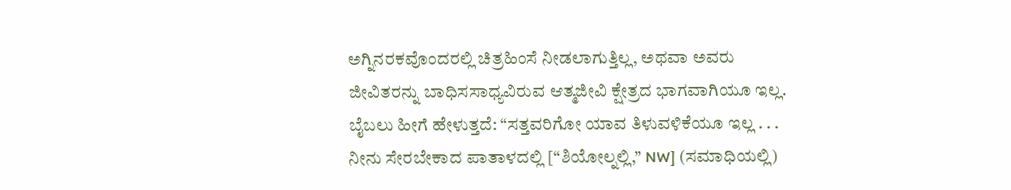ಅಗ್ನಿನರಕವೊಂದರಲ್ಲಿ ಚಿತ್ರಹಿಂಸೆ ನೀಡಲಾಗುತ್ತಿಲ್ಲ, ಅಥವಾ ಅವರು ಜೀವಿತರನ್ನು ಬಾಧಿಸಸಾಧ್ಯವಿರುವ ಆತ್ಮಜೀವಿ ಕ್ಷೇತ್ರದ ಭಾಗವಾಗಿಯೂ ಇಲ್ಲ. ಬೈಬಲು ಹೀಗೆ ಹೇಳುತ್ತದೆ: “ಸತ್ತವರಿಗೋ ಯಾವ ತಿಳುವಳಿಕೆಯೂ ಇಲ್ಲ . . . ನೀನು ಸೇರಬೇಕಾದ ಪಾತಾಳದಲ್ಲಿ [“ಶಿಯೋಲ್ನಲ್ಲಿ,” NW] (ಸಮಾಧಿಯಲ್ಲಿ)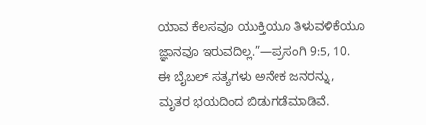ಯಾವ ಕೆಲಸವೂ ಯುಕ್ತಿಯೂ ತಿಳುವಳಿಕೆಯೂ ಜ್ಞಾನವೂ ಇರುವದಿಲ್ಲ.”—ಪ್ರಸಂಗಿ 9:5, 10.
ಈ ಬೈಬಲ್ ಸತ್ಯಗಳು ಅನೇಕ ಜನರನ್ನು, ಮೃತರ ಭಯದಿಂದ ಬಿಡುಗಡೆಮಾಡಿವೆ.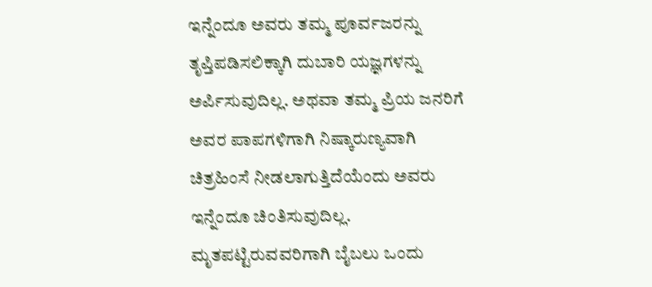ಇನ್ನೆಂದೂ ಅವರು ತಮ್ಮ ಪೂರ್ವಜರನ್ನು ತೃಪ್ತಿಪಡಿಸಲಿಕ್ಕಾಗಿ ದುಬಾರಿ ಯಜ್ಞಗಳನ್ನು ಅರ್ಪಿಸುವುದಿಲ್ಲ. ಅಥವಾ ತಮ್ಮ ಪ್ರಿಯ ಜನರಿಗೆ ಅವರ ಪಾಪಗಳಿಗಾಗಿ ನಿಷ್ಕಾರುಣ್ಯವಾಗಿ ಚಿತ್ರಹಿಂಸೆ ನೀಡಲಾಗುತ್ತಿದೆಯೆಂದು ಅವರು ಇನ್ನೆಂದೂ ಚಿಂತಿಸುವುದಿಲ್ಲ. ಮೃತಪಟ್ಟಿರುವವರಿಗಾಗಿ ಬೈಬಲು ಒಂದು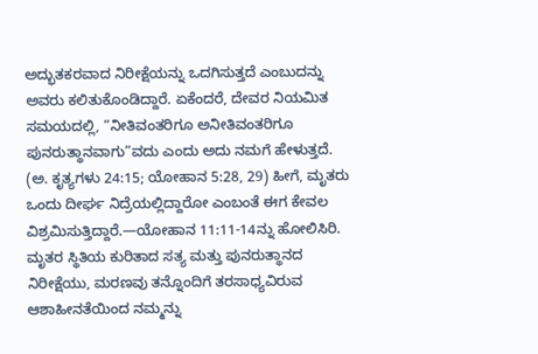ಅದ್ಭುತಕರವಾದ ನಿರೀಕ್ಷೆಯನ್ನು ಒದಗಿಸುತ್ತದೆ ಎಂಬುದನ್ನು ಅವರು ಕಲಿತುಕೊಂಡಿದ್ದಾರೆ. ಏಕೆಂದರೆ, ದೇವರ ನಿಯಮಿತ ಸಮಯದಲ್ಲಿ, “ನೀತಿವಂತರಿಗೂ ಅನೀತಿವಂತರಿಗೂ ಪುನರುತ್ಥಾನವಾಗು”ವದು ಎಂದು ಅದು ನಮಗೆ ಹೇಳುತ್ತದೆ. (ಅ. ಕೃತ್ಯಗಳು 24:15; ಯೋಹಾನ 5:28, 29) ಹೀಗೆ, ಮೃತರು ಒಂದು ದೀರ್ಘ ನಿದ್ರೆಯಲ್ಲಿದ್ದಾರೋ ಎಂಬಂತೆ ಈಗ ಕೇವಲ ವಿಶ್ರಮಿಸುತ್ತಿದ್ದಾರೆ.—ಯೋಹಾನ 11:11-14ನ್ನು ಹೋಲಿಸಿರಿ.
ಮೃತರ ಸ್ಥಿತಿಯ ಕುರಿತಾದ ಸತ್ಯ ಮತ್ತು ಪುನರುತ್ಥಾನದ ನಿರೀಕ್ಷೆಯು, ಮರಣವು ತನ್ನೊಂದಿಗೆ ತರಸಾಧ್ಯವಿರುವ ಆಶಾಹೀನತೆಯಿಂದ ನಮ್ಮನ್ನು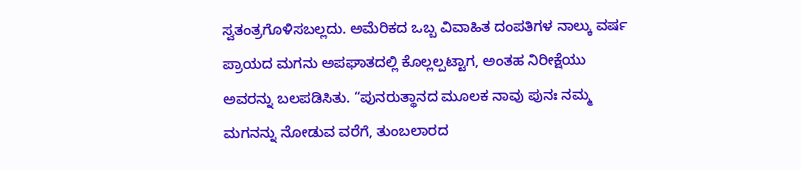ಸ್ವತಂತ್ರಗೊಳಿಸಬಲ್ಲದು. ಅಮೆರಿಕದ ಒಬ್ಬ ವಿವಾಹಿತ ದಂಪತಿಗಳ ನಾಲ್ಕು ವರ್ಷ ಪ್ರಾಯದ ಮಗನು ಅಪಘಾತದಲ್ಲಿ ಕೊಲ್ಲಲ್ಪಟ್ಟಾಗ, ಅಂತಹ ನಿರೀಕ್ಷೆಯು ಅವರನ್ನು ಬಲಪಡಿಸಿತು. “ಪುನರುತ್ಥಾನದ ಮೂಲಕ ನಾವು ಪುನಃ ನಮ್ಮ ಮಗನನ್ನು ನೋಡುವ ವರೆಗೆ, ತುಂಬಲಾರದ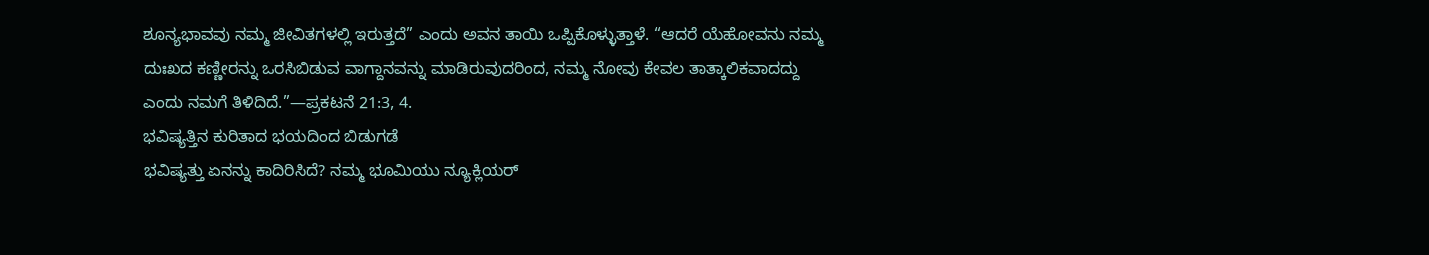ಶೂನ್ಯಭಾವವು ನಮ್ಮ ಜೀವಿತಗಳಲ್ಲಿ ಇರುತ್ತದೆ” ಎಂದು ಅವನ ತಾಯಿ ಒಪ್ಪಿಕೊಳ್ಳುತ್ತಾಳೆ. “ಆದರೆ ಯೆಹೋವನು ನಮ್ಮ ದುಃಖದ ಕಣ್ಣೀರನ್ನು ಒರಸಿಬಿಡುವ ವಾಗ್ದಾನವನ್ನು ಮಾಡಿರುವುದರಿಂದ, ನಮ್ಮ ನೋವು ಕೇವಲ ತಾತ್ಕಾಲಿಕವಾದದ್ದು ಎಂದು ನಮಗೆ ತಿಳಿದಿದೆ.”—ಪ್ರಕಟನೆ 21:3, 4.
ಭವಿಷ್ಯತ್ತಿನ ಕುರಿತಾದ ಭಯದಿಂದ ಬಿಡುಗಡೆ
ಭವಿಷ್ಯತ್ತು ಏನನ್ನು ಕಾದಿರಿಸಿದೆ? ನಮ್ಮ ಭೂಮಿಯು ನ್ಯೂಕ್ಲಿಯರ್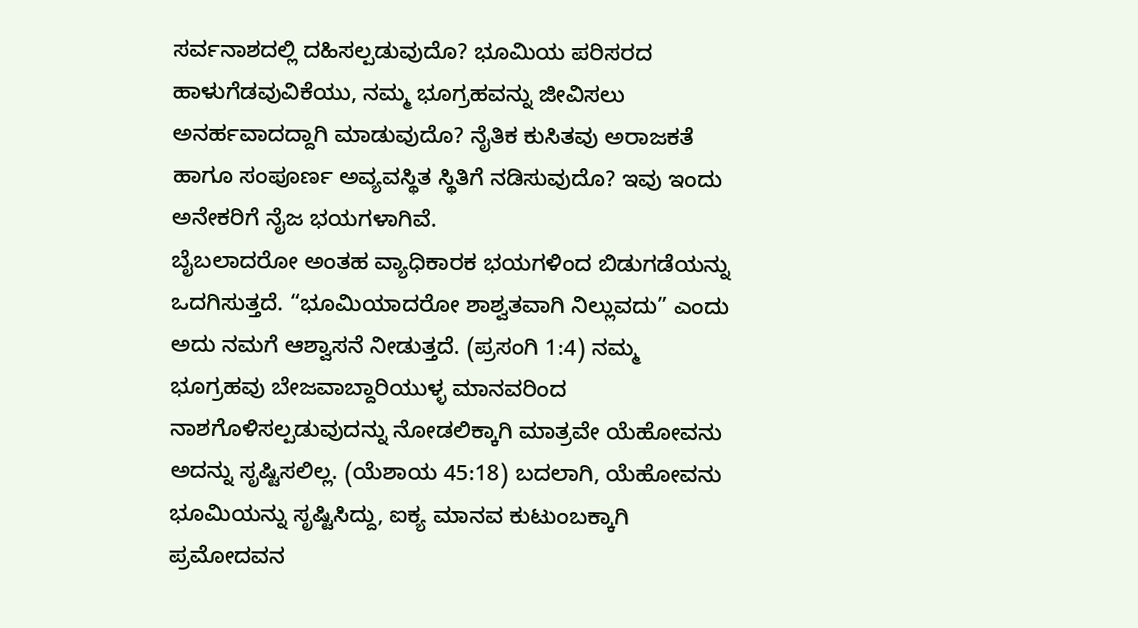ಸರ್ವನಾಶದಲ್ಲಿ ದಹಿಸಲ್ಪಡುವುದೊ? ಭೂಮಿಯ ಪರಿಸರದ ಹಾಳುಗೆಡವುವಿಕೆಯು, ನಮ್ಮ ಭೂಗ್ರಹವನ್ನು ಜೀವಿಸಲು ಅನರ್ಹವಾದದ್ದಾಗಿ ಮಾಡುವುದೊ? ನೈತಿಕ ಕುಸಿತವು ಅರಾಜಕತೆ ಹಾಗೂ ಸಂಪೂರ್ಣ ಅವ್ಯವಸ್ಥಿತ ಸ್ಥಿತಿಗೆ ನಡಿಸುವುದೊ? ಇವು ಇಂದು ಅನೇಕರಿಗೆ ನೈಜ ಭಯಗಳಾಗಿವೆ.
ಬೈಬಲಾದರೋ ಅಂತಹ ವ್ಯಾಧಿಕಾರಕ ಭಯಗಳಿಂದ ಬಿಡುಗಡೆಯನ್ನು ಒದಗಿಸುತ್ತದೆ. “ಭೂಮಿಯಾದರೋ ಶಾಶ್ವತವಾಗಿ ನಿಲ್ಲುವದು” ಎಂದು ಅದು ನಮಗೆ ಆಶ್ವಾಸನೆ ನೀಡುತ್ತದೆ. (ಪ್ರಸಂಗಿ 1:4) ನಮ್ಮ ಭೂಗ್ರಹವು ಬೇಜವಾಬ್ದಾರಿಯುಳ್ಳ ಮಾನವರಿಂದ ನಾಶಗೊಳಿಸಲ್ಪಡುವುದನ್ನು ನೋಡಲಿಕ್ಕಾಗಿ ಮಾತ್ರವೇ ಯೆಹೋವನು ಅದನ್ನು ಸೃಷ್ಟಿಸಲಿಲ್ಲ. (ಯೆಶಾಯ 45:18) ಬದಲಾಗಿ, ಯೆಹೋವನು ಭೂಮಿಯನ್ನು ಸೃಷ್ಟಿಸಿದ್ದು, ಐಕ್ಯ ಮಾನವ ಕುಟುಂಬಕ್ಕಾಗಿ ಪ್ರಮೋದವನ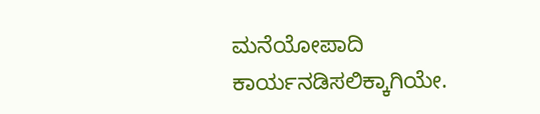ಮನೆಯೋಪಾದಿ ಕಾರ್ಯನಡಿಸಲಿಕ್ಕಾಗಿಯೇ.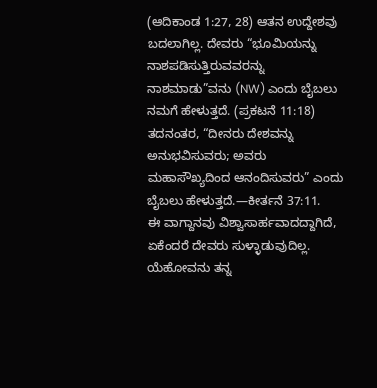(ಆದಿಕಾಂಡ 1:27, 28) ಆತನ ಉದ್ದೇಶವು ಬದಲಾಗಿಲ್ಲ. ದೇವರು “ಭೂಮಿಯನ್ನು ನಾಶಪಡಿಸುತ್ತಿರುವವರನ್ನು ನಾಶಮಾಡು”ವನು (NW) ಎಂದು ಬೈಬಲು ನಮಗೆ ಹೇಳುತ್ತದೆ. (ಪ್ರಕಟನೆ 11:18) ತದನಂತರ, “ದೀನರು ದೇಶವನ್ನು ಅನುಭವಿಸುವರು; ಅವರು ಮಹಾಸೌಖ್ಯದಿಂದ ಆನಂದಿಸುವರು” ಎಂದು ಬೈಬಲು ಹೇಳುತ್ತದೆ.—ಕೀರ್ತನೆ 37:11.
ಈ ವಾಗ್ದಾನವು ವಿಶ್ವಾಸಾರ್ಹವಾದದ್ದಾಗಿದೆ, ಏಕೆಂದರೆ ದೇವರು ಸುಳ್ಳಾಡುವುದಿಲ್ಲ. ಯೆಹೋವನು ತನ್ನ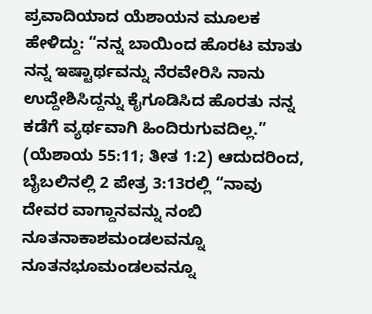ಪ್ರವಾದಿಯಾದ ಯೆಶಾಯನ ಮೂಲಕ ಹೇಳಿದ್ದು: “ನನ್ನ ಬಾಯಿಂದ ಹೊರಟ ಮಾತು ನನ್ನ ಇಷ್ಟಾರ್ಥವನ್ನು ನೆರವೇರಿಸಿ ನಾನು ಉದ್ದೇಶಿಸಿದ್ದನ್ನು ಕೈಗೂಡಿಸಿದ ಹೊರತು ನನ್ನ ಕಡೆಗೆ ವ್ಯರ್ಥವಾಗಿ ಹಿಂದಿರುಗುವದಿಲ್ಲ.” (ಯೆಶಾಯ 55:11; ತೀತ 1:2) ಆದುದರಿಂದ, ಬೈಬಲಿನಲ್ಲಿ 2 ಪೇತ್ರ 3:13ರಲ್ಲಿ “ನಾವು ದೇವರ ವಾಗ್ದಾನವನ್ನು ನಂಬಿ ನೂತನಾಕಾಶಮಂಡಲವನ್ನೂ ನೂತನಭೂಮಂಡಲವನ್ನೂ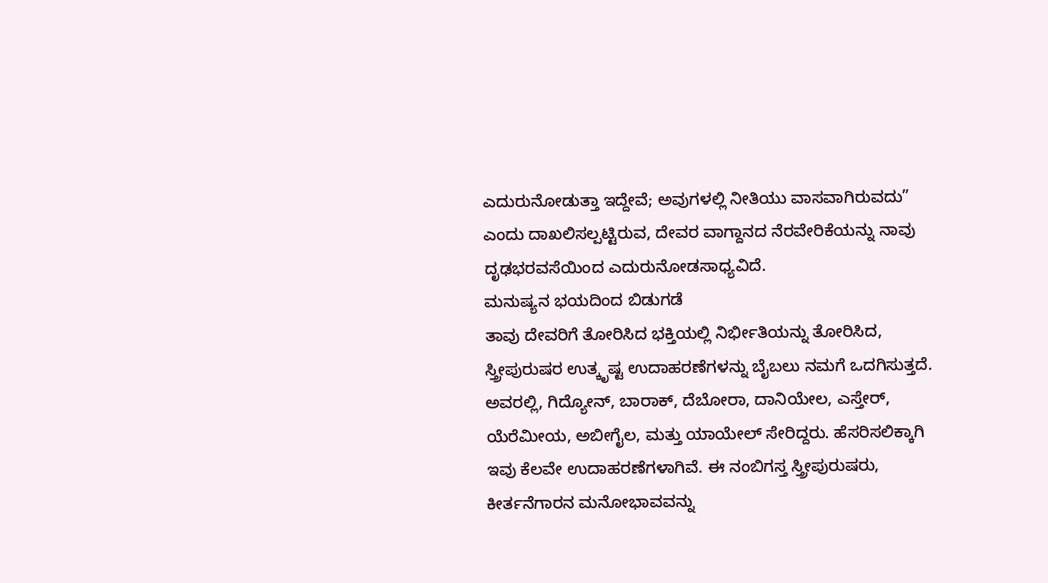ಎದುರುನೋಡುತ್ತಾ ಇದ್ದೇವೆ; ಅವುಗಳಲ್ಲಿ ನೀತಿಯು ವಾಸವಾಗಿರುವದು” ಎಂದು ದಾಖಲಿಸಲ್ಪಟ್ಟಿರುವ, ದೇವರ ವಾಗ್ದಾನದ ನೆರವೇರಿಕೆಯನ್ನು ನಾವು ದೃಢಭರವಸೆಯಿಂದ ಎದುರುನೋಡಸಾಧ್ಯವಿದೆ.
ಮನುಷ್ಯನ ಭಯದಿಂದ ಬಿಡುಗಡೆ
ತಾವು ದೇವರಿಗೆ ತೋರಿಸಿದ ಭಕ್ತಿಯಲ್ಲಿ ನಿರ್ಭೀತಿಯನ್ನು ತೋರಿಸಿದ, ಸ್ತ್ರೀಪುರುಷರ ಉತ್ಕೃಷ್ಟ ಉದಾಹರಣೆಗಳನ್ನು ಬೈಬಲು ನಮಗೆ ಒದಗಿಸುತ್ತದೆ. ಅವರಲ್ಲಿ, ಗಿದ್ಯೋನ್, ಬಾರಾಕ್, ದೆಬೋರಾ, ದಾನಿಯೇಲ, ಎಸ್ತೇರ್, ಯೆರೆಮೀಯ, ಅಬೀಗೈಲ, ಮತ್ತು ಯಾಯೇಲ್ ಸೇರಿದ್ದರು. ಹೆಸರಿಸಲಿಕ್ಕಾಗಿ ಇವು ಕೆಲವೇ ಉದಾಹರಣೆಗಳಾಗಿವೆ. ಈ ನಂಬಿಗಸ್ತ ಸ್ತ್ರೀಪುರುಷರು, ಕೀರ್ತನೆಗಾರನ ಮನೋಭಾವವನ್ನು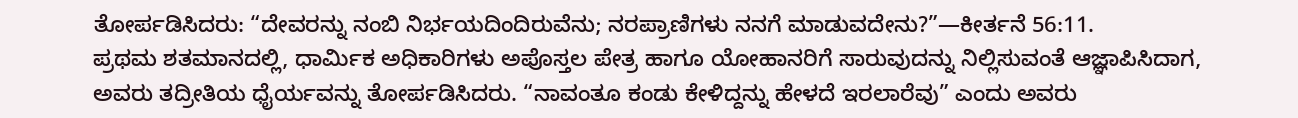ತೋರ್ಪಡಿಸಿದರು: “ದೇವರನ್ನು ನಂಬಿ ನಿರ್ಭಯದಿಂದಿರುವೆನು; ನರಪ್ರಾಣಿಗಳು ನನಗೆ ಮಾಡುವದೇನು?”—ಕೀರ್ತನೆ 56:11.
ಪ್ರಥಮ ಶತಮಾನದಲ್ಲಿ, ಧಾರ್ಮಿಕ ಅಧಿಕಾರಿಗಳು ಅಪೊಸ್ತಲ ಪೇತ್ರ ಹಾಗೂ ಯೋಹಾನರಿಗೆ ಸಾರುವುದನ್ನು ನಿಲ್ಲಿಸುವಂತೆ ಆಜ್ಞಾಪಿಸಿದಾಗ, ಅವರು ತದ್ರೀತಿಯ ಧೈರ್ಯವನ್ನು ತೋರ್ಪಡಿಸಿದರು. “ನಾವಂತೂ ಕಂಡು ಕೇಳಿದ್ದನ್ನು ಹೇಳದೆ ಇರಲಾರೆವು” ಎಂದು ಅವರು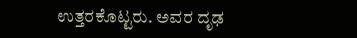ಉತ್ತರಕೊಟ್ಟರು. ಅವರ ದೃಢ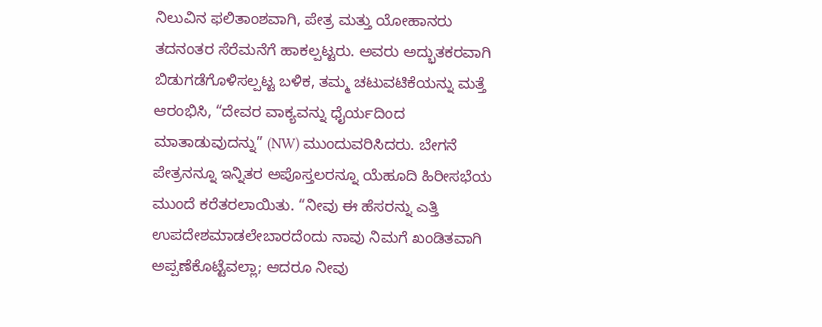ನಿಲುವಿನ ಫಲಿತಾಂಶವಾಗಿ, ಪೇತ್ರ ಮತ್ತು ಯೋಹಾನರು ತದನಂತರ ಸೆರೆಮನೆಗೆ ಹಾಕಲ್ಪಟ್ಟರು. ಅವರು ಅದ್ಭುತಕರವಾಗಿ ಬಿಡುಗಡೆಗೊಳಿಸಲ್ಪಟ್ಟ ಬಳಿಕ, ತಮ್ಮ ಚಟುವಟಿಕೆಯನ್ನು ಮತ್ತೆ ಆರಂಭಿಸಿ, “ದೇವರ ವಾಕ್ಯವನ್ನು ಧೈರ್ಯದಿಂದ ಮಾತಾಡುವುದನ್ನು” (NW) ಮುಂದುವರಿಸಿದರು. ಬೇಗನೆ ಪೇತ್ರನನ್ನೂ ಇನ್ನಿತರ ಅಪೊಸ್ತಲರನ್ನೂ ಯೆಹೂದಿ ಹಿರೀಸಭೆಯ ಮುಂದೆ ಕರೆತರಲಾಯಿತು. “ನೀವು ಈ ಹೆಸರನ್ನು ಎತ್ತಿ ಉಪದೇಶಮಾಡಲೇಬಾರದೆಂದು ನಾವು ನಿಮಗೆ ಖಂಡಿತವಾಗಿ ಅಪ್ಪಣೆಕೊಟ್ಟೆವಲ್ಲಾ; ಆದರೂ ನೀವು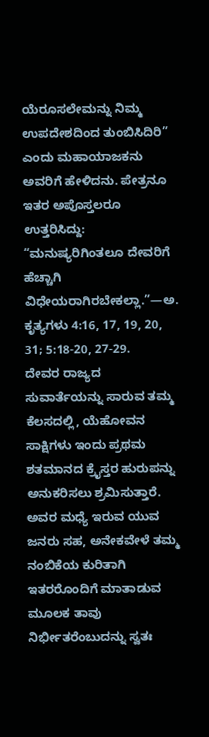ಯೆರೂಸಲೇಮನ್ನು ನಿಮ್ಮ ಉಪದೇಶದಿಂದ ತುಂಬಿಸಿದಿರಿ” ಎಂದು ಮಹಾಯಾಜಕನು ಅವರಿಗೆ ಹೇಳಿದನು. ಪೇತ್ರನೂ ಇತರ ಅಪೊಸ್ತಲರೂ ಉತ್ತರಿಸಿದ್ದು: “ಮನುಷ್ಯರಿಗಿಂತಲೂ ದೇವರಿಗೆ ಹೆಚ್ಚಾಗಿ ವಿಧೇಯರಾಗಿರಬೇಕಲ್ಲಾ.”—ಅ. ಕೃತ್ಯಗಳು 4:16, 17, 19, 20, 31; 5:18-20, 27-29.
ದೇವರ ರಾಜ್ಯದ ಸುವಾರ್ತೆಯನ್ನು ಸಾರುವ ತಮ್ಮ ಕೆಲಸದಲ್ಲಿ, ಯೆಹೋವನ ಸಾಕ್ಷಿಗಳು ಇಂದು ಪ್ರಥಮ ಶತಮಾನದ ಕ್ರೈಸ್ತರ ಹುರುಪನ್ನು ಅನುಕರಿಸಲು ಶ್ರಮಿಸುತ್ತಾರೆ. ಅವರ ಮಧ್ಯೆ ಇರುವ ಯುವ ಜನರು ಸಹ, ಅನೇಕವೇಳೆ ತಮ್ಮ ನಂಬಿಕೆಯ ಕುರಿತಾಗಿ ಇತರರೊಂದಿಗೆ ಮಾತಾಡುವ ಮೂಲಕ ತಾವು ನಿರ್ಭೀತರೆಂಬುದನ್ನು ಸ್ವತಃ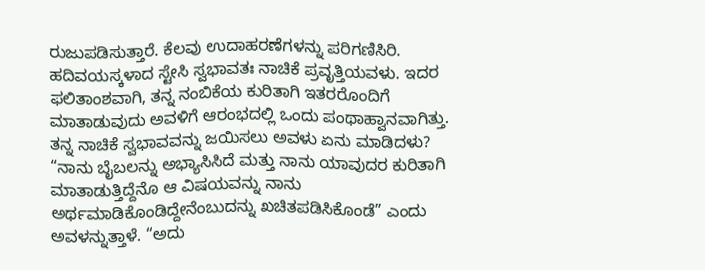ರುಜುಪಡಿಸುತ್ತಾರೆ. ಕೆಲವು ಉದಾಹರಣೆಗಳನ್ನು ಪರಿಗಣಿಸಿರಿ.
ಹದಿವಯಸ್ಕಳಾದ ಸ್ಟೇಸಿ ಸ್ವಭಾವತಃ ನಾಚಿಕೆ ಪ್ರವೃತ್ತಿಯವಳು. ಇದರ ಫಲಿತಾಂಶವಾಗಿ, ತನ್ನ ನಂಬಿಕೆಯ ಕುರಿತಾಗಿ ಇತರರೊಂದಿಗೆ ಮಾತಾಡುವುದು ಅವಳಿಗೆ ಆರಂಭದಲ್ಲಿ ಒಂದು ಪಂಥಾಹ್ವಾನವಾಗಿತ್ತು. ತನ್ನ ನಾಚಿಕೆ ಸ್ವಭಾವವನ್ನು ಜಯಿಸಲು ಅವಳು ಏನು ಮಾಡಿದಳು? “ನಾನು ಬೈಬಲನ್ನು ಅಭ್ಯಾಸಿಸಿದೆ ಮತ್ತು ನಾನು ಯಾವುದರ ಕುರಿತಾಗಿ ಮಾತಾಡುತ್ತಿದ್ದೆನೊ ಆ ವಿಷಯವನ್ನು ನಾನು ಅರ್ಥಮಾಡಿಕೊಂಡಿದ್ದೇನೆಂಬುದನ್ನು ಖಚಿತಪಡಿಸಿಕೊಂಡೆ” ಎಂದು ಅವಳನ್ನುತ್ತಾಳೆ. “ಅದು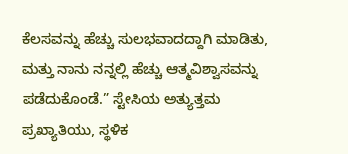ಕೆಲಸವನ್ನು ಹೆಚ್ಚು ಸುಲಭವಾದದ್ದಾಗಿ ಮಾಡಿತು, ಮತ್ತು ನಾನು ನನ್ನಲ್ಲಿ ಹೆಚ್ಚು ಆತ್ಮವಿಶ್ವಾಸವನ್ನು ಪಡೆದುಕೊಂಡೆ.” ಸ್ಟೇಸಿಯ ಅತ್ಯುತ್ತಮ ಪ್ರಖ್ಯಾತಿಯು, ಸ್ಥಳಿಕ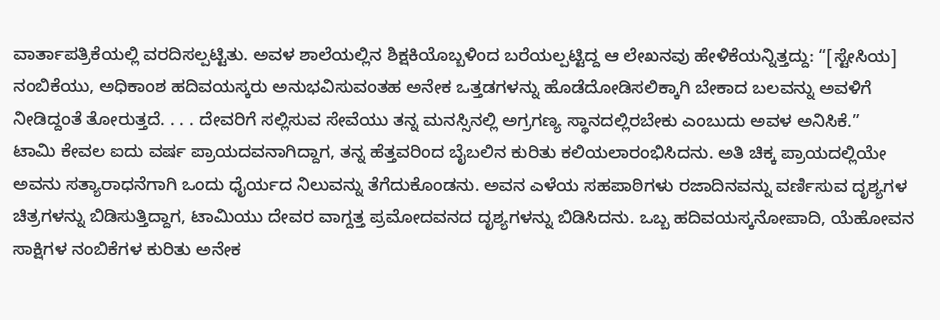ವಾರ್ತಾಪತ್ರಿಕೆಯಲ್ಲಿ ವರದಿಸಲ್ಪಟ್ಟಿತು. ಅವಳ ಶಾಲೆಯಲ್ಲಿನ ಶಿಕ್ಷಕಿಯೊಬ್ಬಳಿಂದ ಬರೆಯಲ್ಪಟ್ಟಿದ್ದ ಆ ಲೇಖನವು ಹೇಳಿಕೆಯನ್ನಿತ್ತದ್ದು: “[ಸ್ಟೇಸಿಯ] ನಂಬಿಕೆಯು, ಅಧಿಕಾಂಶ ಹದಿವಯಸ್ಕರು ಅನುಭವಿಸುವಂತಹ ಅನೇಕ ಒತ್ತಡಗಳನ್ನು ಹೊಡೆದೋಡಿಸಲಿಕ್ಕಾಗಿ ಬೇಕಾದ ಬಲವನ್ನು ಅವಳಿಗೆ ನೀಡಿದ್ದಂತೆ ತೋರುತ್ತದೆ. . . . ದೇವರಿಗೆ ಸಲ್ಲಿಸುವ ಸೇವೆಯು ತನ್ನ ಮನಸ್ಸಿನಲ್ಲಿ ಅಗ್ರಗಣ್ಯ ಸ್ಥಾನದಲ್ಲಿರಬೇಕು ಎಂಬುದು ಅವಳ ಅನಿಸಿಕೆ.”
ಟಾಮಿ ಕೇವಲ ಐದು ವರ್ಷ ಪ್ರಾಯದವನಾಗಿದ್ದಾಗ, ತನ್ನ ಹೆತ್ತವರಿಂದ ಬೈಬಲಿನ ಕುರಿತು ಕಲಿಯಲಾರಂಭಿಸಿದನು. ಅತಿ ಚಿಕ್ಕ ಪ್ರಾಯದಲ್ಲಿಯೇ ಅವನು ಸತ್ಯಾರಾಧನೆಗಾಗಿ ಒಂದು ಧೈರ್ಯದ ನಿಲುವನ್ನು ತೆಗೆದುಕೊಂಡನು. ಅವನ ಎಳೆಯ ಸಹಪಾಠಿಗಳು ರಜಾದಿನವನ್ನು ವರ್ಣಿಸುವ ದೃಶ್ಯಗಳ ಚಿತ್ರಗಳನ್ನು ಬಿಡಿಸುತ್ತಿದ್ದಾಗ, ಟಾಮಿಯು ದೇವರ ವಾಗ್ದತ್ತ ಪ್ರಮೋದವನದ ದೃಶ್ಯಗಳನ್ನು ಬಿಡಿಸಿದನು. ಒಬ್ಬ ಹದಿವಯಸ್ಕನೋಪಾದಿ, ಯೆಹೋವನ ಸಾಕ್ಷಿಗಳ ನಂಬಿಕೆಗಳ ಕುರಿತು ಅನೇಕ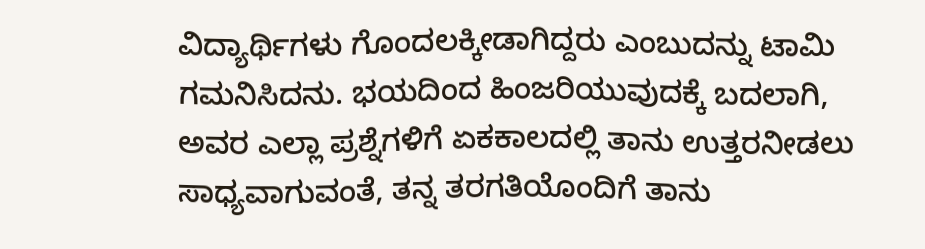ವಿದ್ಯಾರ್ಥಿಗಳು ಗೊಂದಲಕ್ಕೀಡಾಗಿದ್ದರು ಎಂಬುದನ್ನು ಟಾಮಿ ಗಮನಿಸಿದನು. ಭಯದಿಂದ ಹಿಂಜರಿಯುವುದಕ್ಕೆ ಬದಲಾಗಿ, ಅವರ ಎಲ್ಲಾ ಪ್ರಶ್ನೆಗಳಿಗೆ ಏಕಕಾಲದಲ್ಲಿ ತಾನು ಉತ್ತರನೀಡಲು ಸಾಧ್ಯವಾಗುವಂತೆ, ತನ್ನ ತರಗತಿಯೊಂದಿಗೆ ತಾನು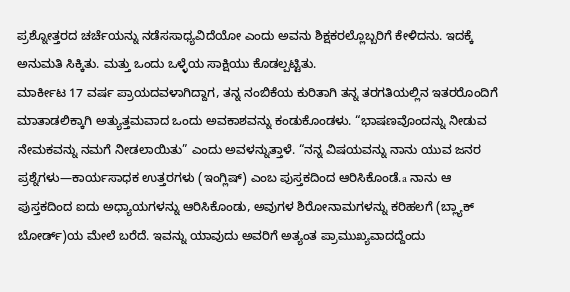ಪ್ರಶ್ನೋತ್ತರದ ಚರ್ಚೆಯನ್ನು ನಡೆಸಸಾಧ್ಯವಿದೆಯೋ ಎಂದು ಅವನು ಶಿಕ್ಷಕರಲ್ಲೊಬ್ಬರಿಗೆ ಕೇಳಿದನು. ಇದಕ್ಕೆ ಅನುಮತಿ ಸಿಕ್ಕಿತು. ಮತ್ತು ಒಂದು ಒಳ್ಳೆಯ ಸಾಕ್ಷಿಯು ಕೊಡಲ್ಪಟ್ಟಿತು.
ಮಾರ್ಕೀಟ 17 ವರ್ಷ ಪ್ರಾಯದವಳಾಗಿದ್ದಾಗ, ತನ್ನ ನಂಬಿಕೆಯ ಕುರಿತಾಗಿ ತನ್ನ ತರಗತಿಯಲ್ಲಿನ ಇತರರೊಂದಿಗೆ ಮಾತಾಡಲಿಕ್ಕಾಗಿ ಅತ್ಯುತ್ತಮವಾದ ಒಂದು ಅವಕಾಶವನ್ನು ಕಂಡುಕೊಂಡಳು. “ಭಾಷಣವೊಂದನ್ನು ನೀಡುವ ನೇಮಕವನ್ನು ನಮಗೆ ನೀಡಲಾಯಿತು” ಎಂದು ಅವಳನ್ನುತ್ತಾಳೆ. “ನನ್ನ ವಿಷಯವನ್ನು ನಾನು ಯುವ ಜನರ ಪ್ರಶ್ನೆಗಳು—ಕಾರ್ಯಸಾಧಕ ಉತ್ತರಗಳು (ಇಂಗ್ಲಿಷ್) ಎಂಬ ಪುಸ್ತಕದಿಂದ ಆರಿಸಿಕೊಂಡೆ.a ನಾನು ಆ ಪುಸ್ತಕದಿಂದ ಐದು ಅಧ್ಯಾಯಗಳನ್ನು ಆರಿಸಿಕೊಂಡು, ಅವುಗಳ ಶಿರೋನಾಮಗಳನ್ನು ಕರಿಹಲಗೆ (ಬ್ಲ್ಯಾಕ್ ಬೋರ್ಡ್)ಯ ಮೇಲೆ ಬರೆದೆ. ಇವನ್ನು ಯಾವುದು ಅವರಿಗೆ ಅತ್ಯಂತ ಪ್ರಾಮುಖ್ಯವಾದದ್ದೆಂದು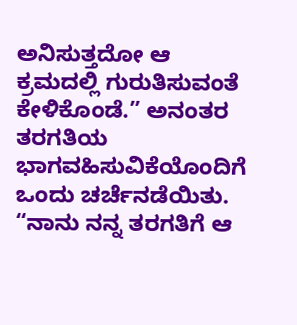ಅನಿಸುತ್ತದೋ ಆ ಕ್ರಮದಲ್ಲಿ ಗುರುತಿಸುವಂತೆ ಕೇಳಿಕೊಂಡೆ.” ಅನಂತರ ತರಗತಿಯ ಭಾಗವಹಿಸುವಿಕೆಯೊಂದಿಗೆ ಒಂದು ಚರ್ಚೆನಡೆಯಿತು. “ನಾನು ನನ್ನ ತರಗತಿಗೆ ಆ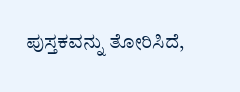ಪುಸ್ತಕವನ್ನು ತೋರಿಸಿದೆ,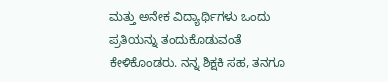ಮತ್ತು ಅನೇಕ ವಿದ್ಯಾರ್ಥಿಗಳು ಒಂದು ಪ್ರತಿಯನ್ನು ತಂದುಕೊಡುವಂತೆ ಕೇಳಿಕೊಂಡರು. ನನ್ನ ಶಿಕ್ಷಕಿ ಸಹ, ತನಗೂ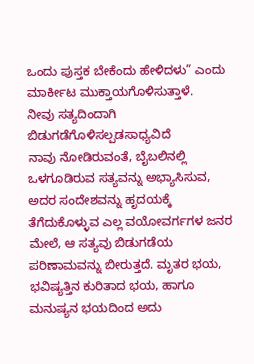ಒಂದು ಪುಸ್ತಕ ಬೇಕೆಂದು ಹೇಳಿದಳು” ಎಂದು ಮಾರ್ಕೀಟ ಮುಕ್ತಾಯಗೊಳಿಸುತ್ತಾಳೆ.
ನೀವು ಸತ್ಯದಿಂದಾಗಿ ಬಿಡುಗಡೆಗೊಳಿಸಲ್ಪಡಸಾಧ್ಯವಿದೆ
ನಾವು ನೋಡಿರುವಂತೆ, ಬೈಬಲಿನಲ್ಲಿ ಒಳಗೂಡಿರುವ ಸತ್ಯವನ್ನು ಅಭ್ಯಾಸಿಸುವ, ಅದರ ಸಂದೇಶವನ್ನು ಹೃದಯಕ್ಕೆ ತೆಗೆದುಕೊಳ್ಳುವ ಎಲ್ಲ ವಯೋವರ್ಗಗಳ ಜನರ ಮೇಲೆ, ಆ ಸತ್ಯವು ಬಿಡುಗಡೆಯ ಪರಿಣಾಮವನ್ನು ಬೀರುತ್ತದೆ. ಮೃತರ ಭಯ, ಭವಿಷ್ಯತ್ತಿನ ಕುರಿತಾದ ಭಯ, ಹಾಗೂ ಮನುಷ್ಯನ ಭಯದಿಂದ ಅದು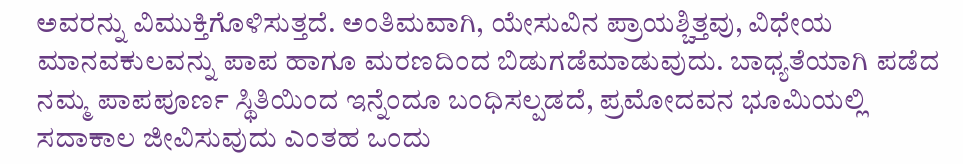ಅವರನ್ನು ವಿಮುಕ್ತಿಗೊಳಿಸುತ್ತದೆ. ಅಂತಿಮವಾಗಿ, ಯೇಸುವಿನ ಪ್ರಾಯಶ್ಚಿತ್ತವು, ವಿಧೇಯ ಮಾನವಕುಲವನ್ನು ಪಾಪ ಹಾಗೂ ಮರಣದಿಂದ ಬಿಡುಗಡೆಮಾಡುವುದು. ಬಾಧ್ಯತೆಯಾಗಿ ಪಡೆದ ನಮ್ಮ ಪಾಪಪೂರ್ಣ ಸ್ಥಿತಿಯಿಂದ ಇನ್ನೆಂದೂ ಬಂಧಿಸಲ್ಪಡದೆ, ಪ್ರಮೋದವನ ಭೂಮಿಯಲ್ಲಿ ಸದಾಕಾಲ ಜೀವಿಸುವುದು ಎಂತಹ ಒಂದು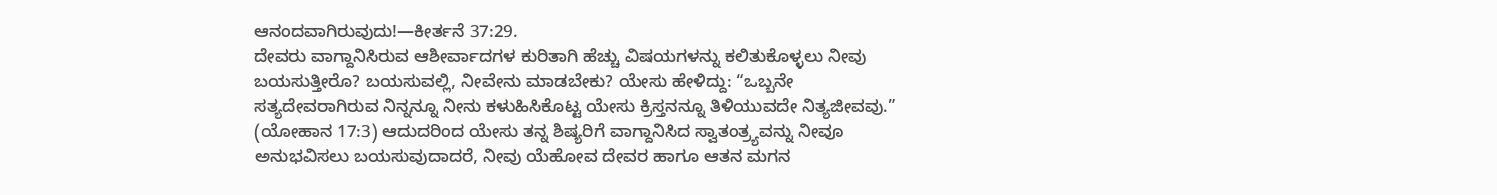ಆನಂದವಾಗಿರುವುದು!—ಕೀರ್ತನೆ 37:29.
ದೇವರು ವಾಗ್ದಾನಿಸಿರುವ ಆಶೀರ್ವಾದಗಳ ಕುರಿತಾಗಿ ಹೆಚ್ಚು ವಿಷಯಗಳನ್ನು ಕಲಿತುಕೊಳ್ಳಲು ನೀವು ಬಯಸುತ್ತೀರೊ? ಬಯಸುವಲ್ಲಿ, ನೀವೇನು ಮಾಡಬೇಕು? ಯೇಸು ಹೇಳಿದ್ದು: “ಒಬ್ಬನೇ ಸತ್ಯದೇವರಾಗಿರುವ ನಿನ್ನನ್ನೂ ನೀನು ಕಳುಹಿಸಿಕೊಟ್ಟ ಯೇಸು ಕ್ರಿಸ್ತನನ್ನೂ ತಿಳಿಯುವದೇ ನಿತ್ಯಜೀವವು.” (ಯೋಹಾನ 17:3) ಆದುದರಿಂದ ಯೇಸು ತನ್ನ ಶಿಷ್ಯರಿಗೆ ವಾಗ್ದಾನಿಸಿದ ಸ್ವಾತಂತ್ರ್ಯವನ್ನು ನೀವೂ ಅನುಭವಿಸಲು ಬಯಸುವುದಾದರೆ, ನೀವು ಯೆಹೋವ ದೇವರ ಹಾಗೂ ಆತನ ಮಗನ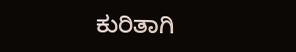ಕುರಿತಾಗಿ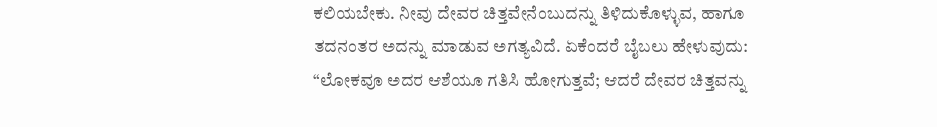ಕಲಿಯಬೇಕು. ನೀವು ದೇವರ ಚಿತ್ತವೇನೆಂಬುದನ್ನು ತಿಳಿದುಕೊಳ್ಳುವ, ಹಾಗೂ ತದನಂತರ ಅದನ್ನು ಮಾಡುವ ಅಗತ್ಯವಿದೆ. ಏಕೆಂದರೆ ಬೈಬಲು ಹೇಳುವುದು: “ಲೋಕವೂ ಅದರ ಆಶೆಯೂ ಗತಿಸಿ ಹೋಗುತ್ತವೆ; ಆದರೆ ದೇವರ ಚಿತ್ತವನ್ನು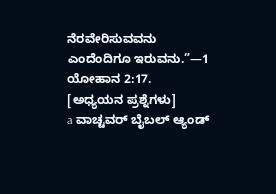ನೆರವೇರಿಸುವವನು ಎಂದೆಂದಿಗೂ ಇರುವನು.”—1 ಯೋಹಾನ 2:17.
[ಅಧ್ಯಯನ ಪ್ರಶ್ನೆಗಳು]
a ವಾಚ್ಟವರ್ ಬೈಬಲ್ ಆ್ಯಂಡ್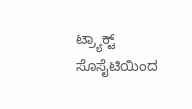ಟ್ರ್ಯಾಕ್ಟ್ ಸೊಸೈಟಿಯಿಂದ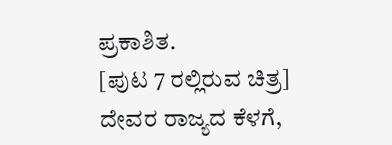ಪ್ರಕಾಶಿತ.
[ಪುಟ 7 ರಲ್ಲಿರುವ ಚಿತ್ರ]
ದೇವರ ರಾಜ್ಯದ ಕೆಳಗೆ,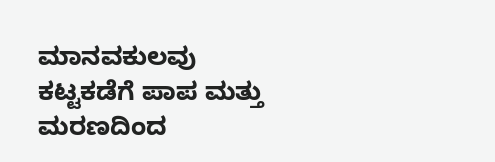ಮಾನವಕುಲವು ಕಟ್ಟಕಡೆಗೆ ಪಾಪ ಮತ್ತು ಮರಣದಿಂದ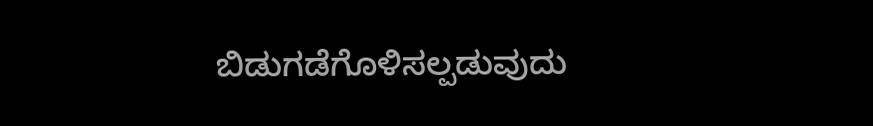ಬಿಡುಗಡೆಗೊಳಿಸಲ್ಪಡುವುದು